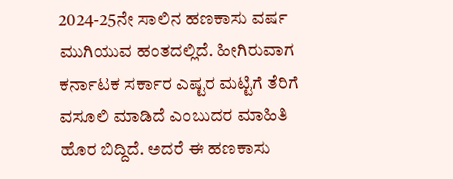2024-25ನೇ ಸಾಲಿನ ಹಣಕಾಸು ವರ್ಷ ಮುಗಿಯುವ ಹಂತದಲ್ಲಿದೆ. ಹೀಗಿರುವಾಗ ಕರ್ನಾಟಕ ಸರ್ಕಾರ ಎಷ್ಟರ ಮಟ್ಟಿಗೆ ತೆರಿಗೆ ವಸೂಲಿ ಮಾಡಿದೆ ಎಂಬುದರ ಮಾಹಿತಿ ಹೊರ ಬಿದ್ದಿದೆ. ಅದರೆ ಈ ಹಣಕಾಸು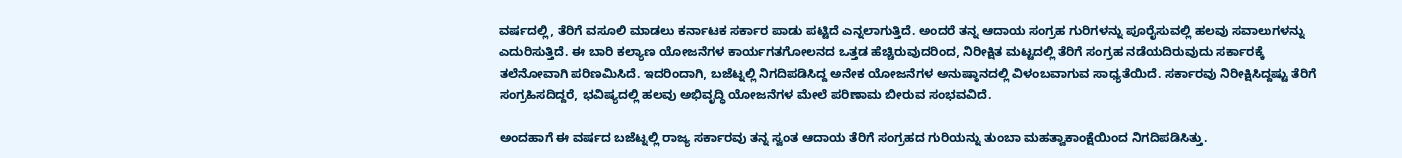ವರ್ಷದಲ್ಲಿ, ತೆರಿಗೆ ವಸೂಲಿ ಮಾಡಲು ಕರ್ನಾಟಕ ಸರ್ಕಾರ ಪಾಡು ಪಟ್ಟಿದೆ ಎನ್ನಲಾಗುತ್ತಿದೆ. ಅಂದರೆ ತನ್ನ ಆದಾಯ ಸಂಗ್ರಹ ಗುರಿಗಳನ್ನು ಪೂರೈಸುವಲ್ಲಿ ಹಲವು ಸವಾಲುಗಳನ್ನು ಎದುರಿಸುತ್ತಿದೆ. ಈ ಬಾರಿ ಕಲ್ಯಾಣ ಯೋಜನೆಗಳ ಕಾರ್ಯಗತಗೋಲನದ ಒತ್ತಡ ಹೆಚ್ಚಿರುವುದರಿಂದ, ನಿರೀಕ್ಷಿತ ಮಟ್ಟದಲ್ಲಿ ತೆರಿಗೆ ಸಂಗ್ರಹ ನಡೆಯದಿರುವುದು ಸರ್ಕಾರಕ್ಕೆ ತಲೆನೋವಾಗಿ ಪರಿಣಮಿಸಿದೆ. ಇದರಿಂದಾಗಿ, ಬಜೆಟ್ನಲ್ಲಿ ನಿಗದಿಪಡಿಸಿದ್ದ ಅನೇಕ ಯೋಜನೆಗಳ ಅನುಷ್ಠಾನದಲ್ಲಿ ವಿಳಂಬವಾಗುವ ಸಾಧ್ಯತೆಯಿದೆ. ಸರ್ಕಾರವು ನಿರೀಕ್ಷಿಸಿದ್ದಷ್ಟು ತೆರಿಗೆ ಸಂಗ್ರಹಿಸದಿದ್ದರೆ, ಭವಿಷ್ಯದಲ್ಲಿ ಹಲವು ಅಭಿವೃದ್ಧಿ ಯೋಜನೆಗಳ ಮೇಲೆ ಪರಿಣಾಮ ಬೀರುವ ಸಂಭವವಿದೆ.

ಅಂದಹಾಗೆ ಈ ವರ್ಷದ ಬಜೆಟ್ನಲ್ಲಿ ರಾಜ್ಯ ಸರ್ಕಾರವು ತನ್ನ ಸ್ವಂತ ಆದಾಯ ತೆರಿಗೆ ಸಂಗ್ರಹದ ಗುರಿಯನ್ನು ತುಂಬಾ ಮಹತ್ವಾಕಾಂಕ್ಷೆಯಿಂದ ನಿಗದಿಪಡಿಸಿತ್ತು.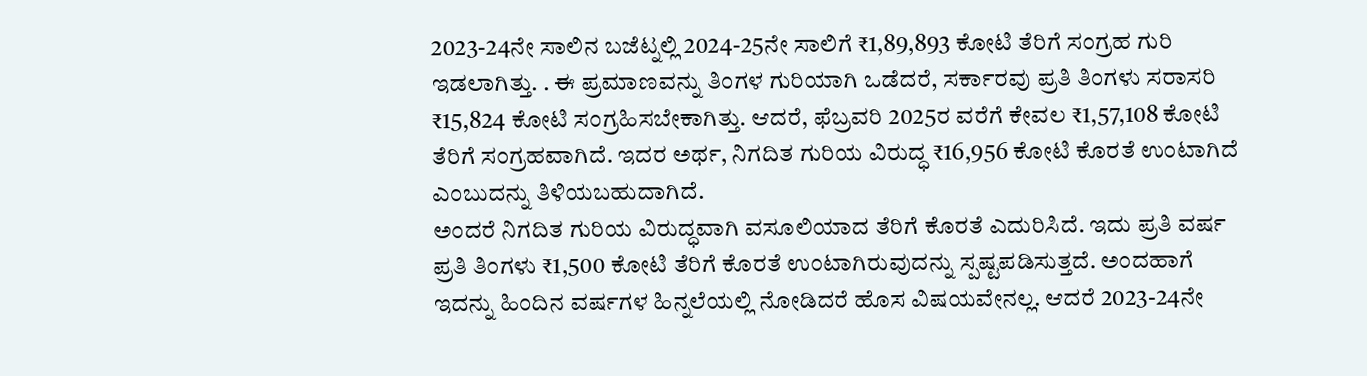2023-24ನೇ ಸಾಲಿನ ಬಜೆಟ್ನಲ್ಲಿ 2024-25ನೇ ಸಾಲಿಗೆ ₹1,89,893 ಕೋಟಿ ತೆರಿಗೆ ಸಂಗ್ರಹ ಗುರಿ ಇಡಲಾಗಿತ್ತು. . ಈ ಪ್ರಮಾಣವನ್ನು ತಿಂಗಳ ಗುರಿಯಾಗಿ ಒಡೆದರೆ, ಸರ್ಕಾರವು ಪ್ರತಿ ತಿಂಗಳು ಸರಾಸರಿ ₹15,824 ಕೋಟಿ ಸಂಗ್ರಹಿಸಬೇಕಾಗಿತ್ತು. ಆದರೆ, ಫೆಬ್ರವರಿ 2025ರ ವರೆಗೆ ಕೇವಲ ₹1,57,108 ಕೋಟಿ ತೆರಿಗೆ ಸಂಗ್ರಹವಾಗಿದೆ. ಇದರ ಅರ್ಥ, ನಿಗದಿತ ಗುರಿಯ ವಿರುದ್ಧ ₹16,956 ಕೋಟಿ ಕೊರತೆ ಉಂಟಾಗಿದೆ ಎಂಬುದನ್ನು ತಿಳಿಯಬಹುದಾಗಿದೆ.
ಅಂದರೆ ನಿಗದಿತ ಗುರಿಯ ವಿರುದ್ಧವಾಗಿ ವಸೂಲಿಯಾದ ತೆರಿಗೆ ಕೊರತೆ ಎದುರಿಸಿದೆ. ಇದು ಪ್ರತಿ ವರ್ಷ ಪ್ರತಿ ತಿಂಗಳು ₹1,500 ಕೋಟಿ ತೆರಿಗೆ ಕೊರತೆ ಉಂಟಾಗಿರುವುದನ್ನು ಸ್ಪಷ್ಟಪಡಿಸುತ್ತದೆ. ಅಂದಹಾಗೆ ಇದನ್ನು ಹಿಂದಿನ ವರ್ಷಗಳ ಹಿನ್ನಲೆಯಲ್ಲಿ ನೋಡಿದರೆ ಹೊಸ ವಿಷಯವೇನಲ್ಲ. ಆದರೆ 2023-24ನೇ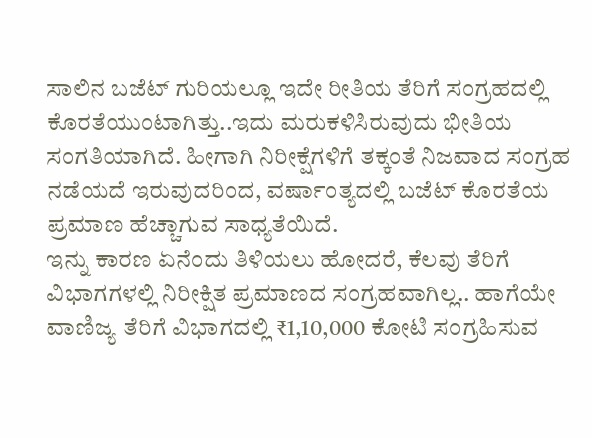ಸಾಲಿನ ಬಜೆಟ್ ಗುರಿಯಲ್ಲೂ ಇದೇ ರೀತಿಯ ತೆರಿಗೆ ಸಂಗ್ರಹದಲ್ಲಿ ಕೊರತೆಯುಂಟಾಗಿತ್ತು..ಇದು ಮರುಕಳಿಸಿರುವುದು ಭೀತಿಯ ಸಂಗತಿಯಾಗಿದೆ. ಹೀಗಾಗಿ ನಿರೀಕ್ಷೆಗಳಿಗೆ ತಕ್ಕಂತೆ ನಿಜವಾದ ಸಂಗ್ರಹ ನಡೆಯದೆ ಇರುವುದರಿಂದ, ವರ್ಷಾಂತ್ಯದಲ್ಲಿ ಬಜೆಟ್ ಕೊರತೆಯ ಪ್ರಮಾಣ ಹೆಚ್ಚಾಗುವ ಸಾಧ್ಯತೆಯಿದೆ.
ಇನ್ನು ಕಾರಣ ಏನೆಂದು ತಿಳಿಯಲು ಹೋದರೆ, ಕೆಲವು ತೆರಿಗೆ ವಿಭಾಗಗಳಲ್ಲಿ ನಿರೀಕ್ಷಿತ ಪ್ರಮಾಣದ ಸಂಗ್ರಹವಾಗಿಲ್ಲ.. ಹಾಗೆಯೇ ವಾಣಿಜ್ಯ ತೆರಿಗೆ ವಿಭಾಗದಲ್ಲಿ ₹1,10,000 ಕೋಟಿ ಸಂಗ್ರಹಿಸುವ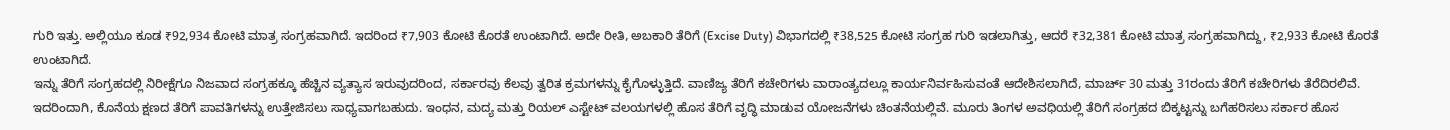ಗುರಿ ಇತ್ತು. ಅಲ್ಲಿಯೂ ಕೂಡ ₹92,934 ಕೋಟಿ ಮಾತ್ರ ಸಂಗ್ರಹವಾಗಿದೆ. ಇದರಿಂದ ₹7,903 ಕೋಟಿ ಕೊರತೆ ಉಂಟಾಗಿದೆ. ಅದೇ ರೀತಿ, ಅಬಕಾರಿ ತೆರಿಗೆ (Excise Duty) ವಿಭಾಗದಲ್ಲಿ ₹38,525 ಕೋಟಿ ಸಂಗ್ರಹ ಗುರಿ ಇಡಲಾಗಿತ್ತು, ಆದರೆ ₹32,381 ಕೋಟಿ ಮಾತ್ರ ಸಂಗ್ರಹವಾಗಿದ್ದು, ₹2,933 ಕೋಟಿ ಕೊರತೆ ಉಂಟಾಗಿದೆ.
ಇನ್ನು ತೆರಿಗೆ ಸಂಗ್ರಹದಲ್ಲಿ ನಿರೀಕ್ಷೆಗೂ ನಿಜವಾದ ಸಂಗ್ರಹಕ್ಕೂ ಹೆಚ್ಚಿನ ವ್ಯತ್ಯಾಸ ಇರುವುದರಿಂದ, ಸರ್ಕಾರವು ಕೆಲವು ತ್ವರಿತ ಕ್ರಮಗಳನ್ನು ಕೈಗೊಳ್ಳುತ್ತಿದೆ. ವಾಣಿಜ್ಯ ತೆರಿಗೆ ಕಚೇರಿಗಳು ವಾರಾಂತ್ಯದಲ್ಲೂ ಕಾರ್ಯನಿರ್ವಹಿಸುವಂತೆ ಆದೇಶಿಸಲಾಗಿದೆ, ಮಾರ್ಚ್ 30 ಮತ್ತು 31ರಂದು ತೆರಿಗೆ ಕಚೇರಿಗಳು ತೆರೆದಿರಲಿವೆ. ಇದರಿಂದಾಗಿ, ಕೊನೆಯ ಕ್ಷಣದ ತೆರಿಗೆ ಪಾವತಿಗಳನ್ನು ಉತ್ತೇಜಿಸಲು ಸಾಧ್ಯವಾಗಬಹುದು. ಇಂಧನ, ಮದ್ಯ ಮತ್ತು ರಿಯಲ್ ಎಸ್ಟೇಟ್ ವಲಯಗಳಲ್ಲಿ ಹೊಸ ತೆರಿಗೆ ವೃದ್ಧಿ ಮಾಡುವ ಯೋಜನೆಗಳು ಚಿಂತನೆಯಲ್ಲಿವೆ. ಮೂರು ತಿಂಗಳ ಅವಧಿಯಲ್ಲಿ ತೆರಿಗೆ ಸಂಗ್ರಹದ ಬಿಕ್ಕಟ್ಟನ್ನು ಬಗೆಹರಿಸಲು ಸರ್ಕಾರ ಹೊಸ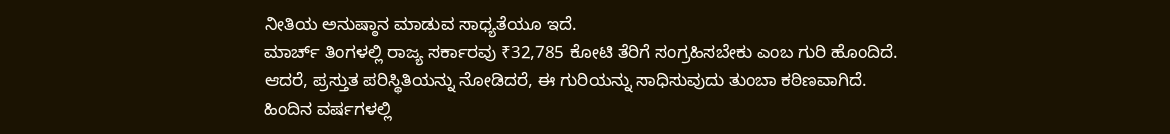ನೀತಿಯ ಅನುಷ್ಠಾನ ಮಾಡುವ ಸಾಧ್ಯತೆಯೂ ಇದೆ.
ಮಾರ್ಚ್ ತಿಂಗಳಲ್ಲಿ ರಾಜ್ಯ ಸರ್ಕಾರವು ₹32,785 ಕೋಟಿ ತೆರಿಗೆ ಸಂಗ್ರಹಿಸಬೇಕು ಎಂಬ ಗುರಿ ಹೊಂದಿದೆ. ಆದರೆ, ಪ್ರಸ್ತುತ ಪರಿಸ್ಥಿತಿಯನ್ನು ನೋಡಿದರೆ, ಈ ಗುರಿಯನ್ನು ಸಾಧಿಸುವುದು ತುಂಬಾ ಕಠಿಣವಾಗಿದೆ. ಹಿಂದಿನ ವರ್ಷಗಳಲ್ಲಿ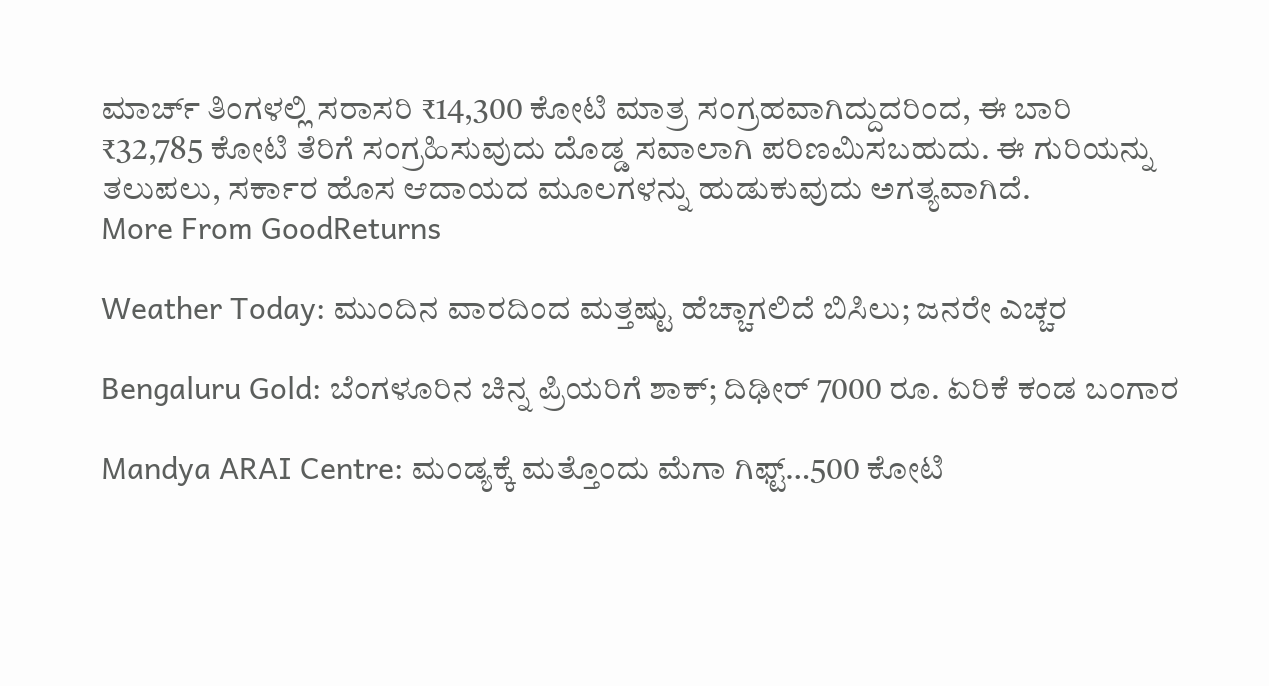ಮಾರ್ಚ್ ತಿಂಗಳಲ್ಲಿ ಸರಾಸರಿ ₹14,300 ಕೋಟಿ ಮಾತ್ರ ಸಂಗ್ರಹವಾಗಿದ್ದುದರಿಂದ, ಈ ಬಾರಿ ₹32,785 ಕೋಟಿ ತೆರಿಗೆ ಸಂಗ್ರಹಿಸುವುದು ದೊಡ್ಡ ಸವಾಲಾಗಿ ಪರಿಣಮಿಸಬಹುದು. ಈ ಗುರಿಯನ್ನು ತಲುಪಲು, ಸರ್ಕಾರ ಹೊಸ ಆದಾಯದ ಮೂಲಗಳನ್ನು ಹುಡುಕುವುದು ಅಗತ್ಯವಾಗಿದೆ.
More From GoodReturns

Weather Today: ಮುಂದಿನ ವಾರದಿಂದ ಮತ್ತಷ್ಟು ಹೆಚ್ಚಾಗಲಿದೆ ಬಿಸಿಲು; ಜನರೇ ಎಚ್ಚರ

Bengaluru Gold: ಬೆಂಗಳೂರಿನ ಚಿನ್ನ ಪ್ರಿಯರಿಗೆ ಶಾಕ್; ದಿಢೀರ್ 7000 ರೂ. ಏರಿಕೆ ಕಂಡ ಬಂಗಾರ

Mandya ARAI Centre: ಮಂಡ್ಯಕ್ಕೆ ಮತ್ತೊಂದು ಮೆಗಾ ಗಿಫ್ಟ್…500 ಕೋಟಿ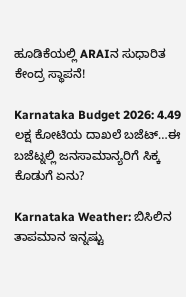ಹೂಡಿಕೆಯಲ್ಲಿ ARAIನ ಸುಧಾರಿತ ಕೇಂದ್ರ ಸ್ಥಾಪನೆ!

Karnataka Budget 2026: 4.49 ಲಕ್ಷ ಕೋಟಿಯ ದಾಖಲೆ ಬಜೆಟ್…ಈ ಬಜೆಟ್ನಲ್ಲಿ ಜನಸಾಮಾನ್ಯರಿಗೆ ಸಿಕ್ಕ ಕೊಡುಗೆ ಏನು?

Karnataka Weather: ಬಿಸಿಲಿನ ತಾಪಮಾನ ಇನ್ನಷ್ಟು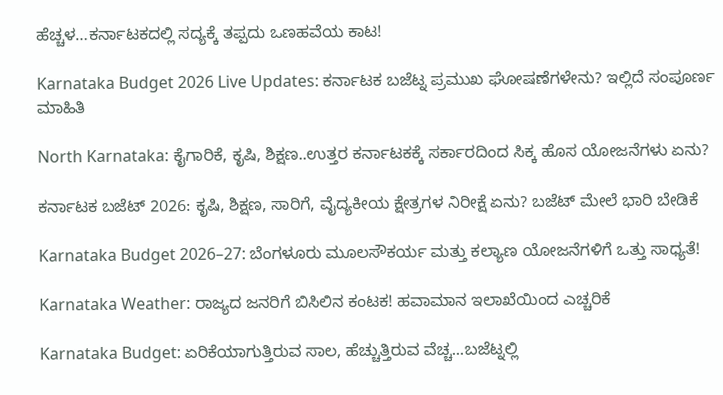ಹೆಚ್ಚಳ…ಕರ್ನಾಟಕದಲ್ಲಿ ಸದ್ಯಕ್ಕೆ ತಪ್ಪದು ಒಣಹವೆಯ ಕಾಟ!

Karnataka Budget 2026 Live Updates: ಕರ್ನಾಟಕ ಬಜೆಟ್ನ ಪ್ರಮುಖ ಘೋಷಣೆಗಳೇನು? ಇಲ್ಲಿದೆ ಸಂಪೂರ್ಣ ಮಾಹಿತಿ

North Karnataka: ಕೈಗಾರಿಕೆ, ಕೃಷಿ, ಶಿಕ್ಷಣ..ಉತ್ತರ ಕರ್ನಾಟಕಕ್ಕೆ ಸರ್ಕಾರದಿಂದ ಸಿಕ್ಕ ಹೊಸ ಯೋಜನೆಗಳು ಏನು?

ಕರ್ನಾಟಕ ಬಜೆಟ್ 2026: ಕೃಷಿ, ಶಿಕ್ಷಣ, ಸಾರಿಗೆ, ವೈದ್ಯಕೀಯ ಕ್ಷೇತ್ರಗಳ ನಿರೀಕ್ಷೆ ಏನು? ಬಜೆಟ್ ಮೇಲೆ ಭಾರಿ ಬೇಡಿಕೆ

Karnataka Budget 2026–27: ಬೆಂಗಳೂರು ಮೂಲಸೌಕರ್ಯ ಮತ್ತು ಕಲ್ಯಾಣ ಯೋಜನೆಗಳಿಗೆ ಒತ್ತು ಸಾಧ್ಯತೆ!

Karnataka Weather: ರಾಜ್ಯದ ಜನರಿಗೆ ಬಿಸಿಲಿನ ಕಂಟಕ! ಹವಾಮಾನ ಇಲಾಖೆಯಿಂದ ಎಚ್ಚರಿಕೆ

Karnataka Budget: ಏರಿಕೆಯಾಗುತ್ತಿರುವ ಸಾಲ, ಹೆಚ್ಚುತ್ತಿರುವ ವೆಚ್ಚ...ಬಜೆಟ್ನಲ್ಲಿ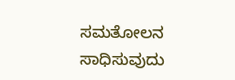ಸಮತೋಲನ ಸಾಧಿಸುವುದು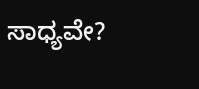ಸಾಧ್ಯವೇ?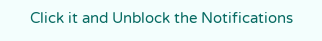Click it and Unblock the Notifications